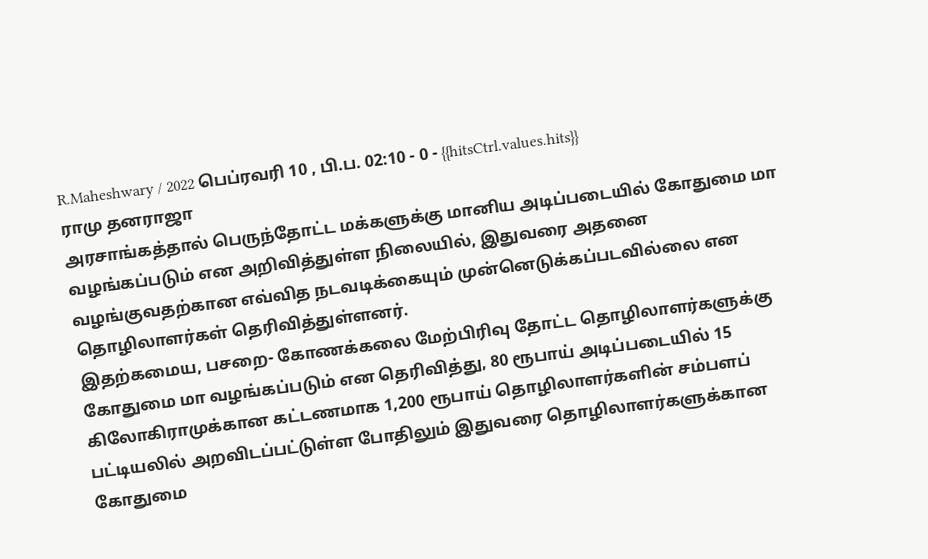R.Maheshwary / 2022 பெப்ரவரி 10 , பி.ப. 02:10 - 0 - {{hitsCtrl.values.hits}}
ராமு தனராஜா
அரசாங்கத்தால் பெருந்தோட்ட மக்களுக்கு மானிய அடிப்படையில் கோதுமை மா வழங்கப்படும் என அறிவித்துள்ள நிலையில், இதுவரை அதனை வழங்குவதற்கான எவ்வித நடவடிக்கையும் முன்னெடுக்கப்படவில்லை என தொழிலாளர்கள் தெரிவித்துள்ளனர்.
இதற்கமைய, பசறை- கோணக்கலை மேற்பிரிவு தோட்ட தொழிலாளர்களுக்கு கோதுமை மா வழங்கப்படும் என தெரிவித்து, 80 ரூபாய் அடிப்படையில் 15 கிலோகிராமுக்கான கட்டணமாக 1,200 ரூபாய் தொழிலாளர்களின் சம்பளப் பட்டியலில் அறவிடப்பட்டுள்ள போதிலும் இதுவரை தொழிலாளர்களுக்கான கோதுமை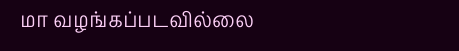மா வழங்கப்படவில்லை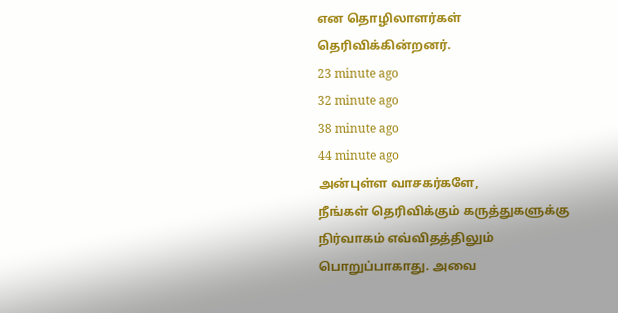என தொழிலாளர்கள் தெரிவிக்கின்றனர்.
23 minute ago
32 minute ago
38 minute ago
44 minute ago
அன்புள்ள வாசகர்களே,
நீங்கள் தெரிவிக்கும் கருத்துகளுக்கு நிர்வாகம் எவ்விதத்திலும் பொறுப்பாகாது. அவை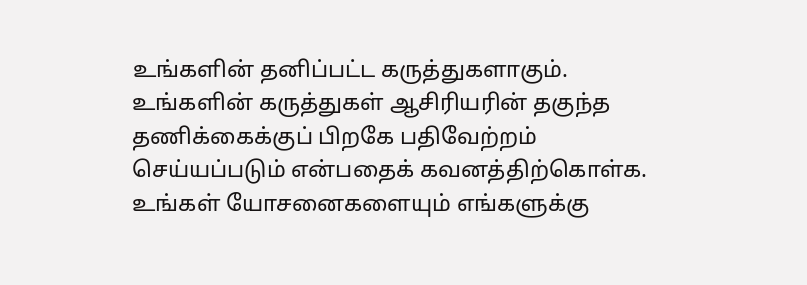உங்களின் தனிப்பட்ட கருத்துகளாகும். உங்களின் கருத்துகள் ஆசிரியரின் தகுந்த தணிக்கைக்குப் பிறகே பதிவேற்றம் செய்யப்படும் என்பதைக் கவனத்திற்கொள்க. உங்கள் யோசனைகளையும் எங்களுக்கு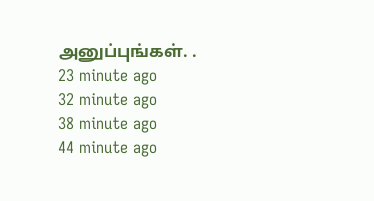அனுப்புங்கள். .
23 minute ago
32 minute ago
38 minute ago
44 minute ago